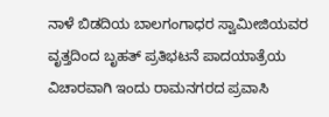ನಾಳೆ ಬಿಡದಿಯ ಬಾಲಗಂಗಾಧರ ಸ್ವಾಮೀಜಿಯವರ ವೃತ್ತದಿಂದ ಬೃಹತ್ ಪ್ರತಿಭಟನೆ ಪಾದಯಾತ್ರೆಯ ವಿಚಾರವಾಗಿ ಇಂದು ರಾಮನಗರದ ಪ್ರವಾಸಿ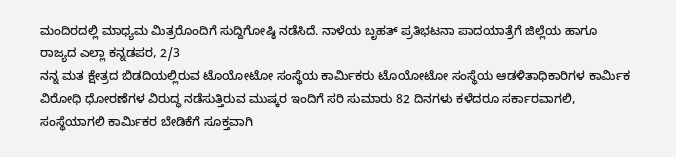ಮಂದಿರದಲ್ಲಿ ಮಾಧ್ಯಮ ಮಿತ್ರರೊಂದಿಗೆ ಸುದ್ದಿಗೋಷ್ಠಿ ನಡೆಸಿದೆ. ನಾಳೆಯ ಬೃಹತ್ ಪ್ರತಿಭಟನಾ ಪಾದಯಾತ್ರೆಗೆ ಜಿಲ್ಲೆಯ ಹಾಗೂ ರಾಜ್ಯದ ಎಲ್ಲಾ ಕನ್ನಡಪರ, 2/3
ನನ್ನ ಮತ ಕ್ಷೇತ್ರದ ಬಿಡದಿಯಲ್ಲಿರುವ ಟೊಯೋಟೋ ಸಂಸ್ಥೆಯ ಕಾರ್ಮಿಕರು ಟೊಯೋಟೋ ಸಂಸ್ಥೆಯ ಆಡಳಿತಾಧಿಕಾರಿಗಳ ಕಾರ್ಮಿಕ ವಿರೋಧಿ ಧೋರಣೆಗಳ ವಿರುದ್ಧ ನಡೆಸುತ್ತಿರುವ ಮುಷ್ಕರ ಇಂದಿಗೆ ಸರಿ ಸುಮಾರು 82 ದಿನಗಳು ಕಳೆದರೂ ಸರ್ಕಾರವಾಗಲಿ, ಸಂಸ್ಥೆಯಾಗಲಿ ಕಾರ್ಮಿಕರ ಬೇಡಿಕೆಗೆ ಸೂಕ್ತವಾಗಿ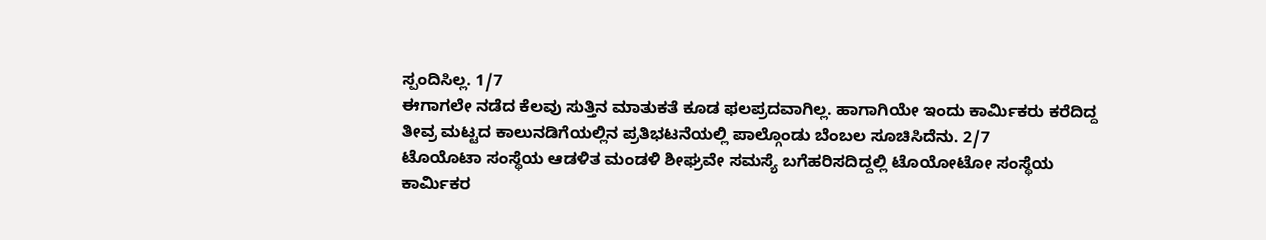ಸ್ಪಂದಿಸಿಲ್ಲ. 1/7
ಈಗಾಗಲೇ ನಡೆದ ಕೆಲವು ಸುತ್ತಿನ ಮಾತುಕತೆ ಕೂಡ ಫಲಪ್ರದವಾಗಿಲ್ಲ. ಹಾಗಾಗಿಯೇ ಇಂದು ಕಾರ್ಮಿಕರು ಕರೆದಿದ್ದ ತೀವ್ರ ಮಟ್ಟದ ಕಾಲುನಡಿಗೆಯಲ್ಲಿನ ಪ್ರತಿಭಟನೆಯಲ್ಲಿ ಪಾಲ್ಗೊಂಡು ಬೆಂಬಲ ಸೂಚಿಸಿದೆನು. 2/7
ಟೊಯೊಟಾ ಸಂಸ್ಥೆಯ ಆಡಳಿತ ಮಂಡಳಿ ಶೀಘ್ರವೇ ಸಮಸ್ಯೆ ಬಗೆಹರಿಸದಿದ್ದಲ್ಲಿ ಟೊಯೋಟೋ ಸಂಸ್ಥೆಯ ಕಾರ್ಮಿಕರ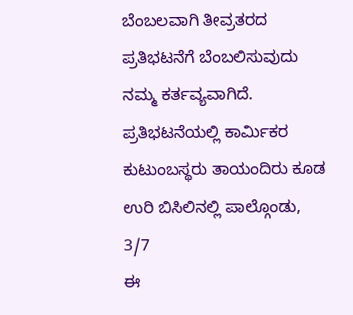ಬೆಂಬಲವಾಗಿ ತೀವ್ರತರದ ಪ್ರತಿಭಟನೆಗೆ ಬೆಂಬಲಿಸುವುದು ನಮ್ಮ ಕರ್ತವ್ಯವಾಗಿದೆ. ಪ್ರತಿಭಟನೆಯಲ್ಲಿ ಕಾರ್ಮಿಕರ ಕುಟುಂಬಸ್ಥರು ತಾಯಂದಿರು ಕೂಡ ಉರಿ ಬಿಸಿಲಿನಲ್ಲಿ ಪಾಲ್ಗೊಂಡು, 3/7
ಈ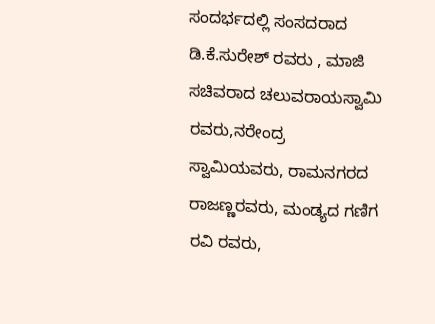ಸಂದರ್ಭದಲ್ಲಿ ಸಂಸದರಾದ ಡಿ.ಕೆ.ಸುರೇಶ್ ರವರು , ಮಾಜಿ ಸಚಿವರಾದ ಚಲುವರಾಯಸ್ವಾಮಿ ರವರು,ನರೇಂದ್ರ ಸ್ವಾಮಿಯವರು, ರಾಮನಗರದ ರಾಜಣ್ಣರವರು, ಮಂಡ್ಯದ ಗಣಿಗ ರವಿ ರವರು,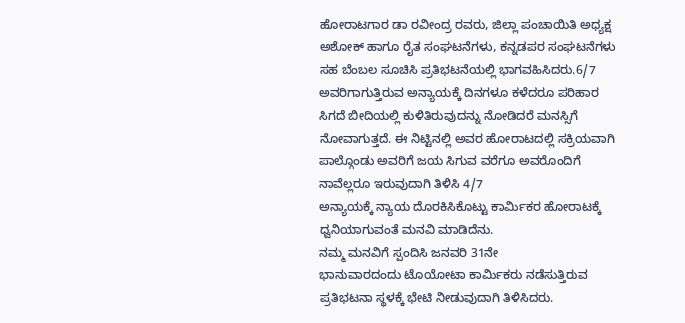ಹೋರಾಟಗಾರ ಡಾ ರವೀಂದ್ರ ರವರು, ಜಿಲ್ಲಾ ಪಂಚಾಯಿತಿ ಅಧ್ಯಕ್ಷ ಅಶೋಕ್ ಹಾಗೂ ರೈತ ಸಂಘಟನೆಗಳು, ಕನ್ನಡಪರ ಸಂಘಟನೆಗಳು ಸಹ ಬೆಂಬಲ ಸೂಚಿಸಿ ಪ್ರತಿಭಟನೆಯಲ್ಲಿ ಭಾಗವಹಿಸಿದರು.6/7
ಅವರಿಗಾಗುತ್ತಿರುವ ಅನ್ಯಾಯಕ್ಕೆ ದಿನಗಳೂ ಕಳೆದರೂ ಪರಿಹಾರ ಸಿಗದೆ ಬೀದಿಯಲ್ಲಿ ಕುಳಿತಿರುವುದನ್ನು ನೋಡಿದರೆ ಮನಸ್ಸಿಗೆ ನೋವಾಗುತ್ತದೆ. ಈ ನಿಟ್ಟಿನಲ್ಲಿ ಅವರ ಹೋರಾಟದಲ್ಲಿ ಸಕ್ರಿಯವಾಗಿ ಪಾಲ್ಗೊಂಡು ಅವರಿಗೆ ಜಯ ಸಿಗುವ ವರೆಗೂ ಅವರೊಂದಿಗೆ ನಾವೆಲ್ಲರೂ ಇರುವುದಾಗಿ ತಿಳಿಸಿ 4/7
ಅನ್ಯಾಯಕ್ಕೆ ನ್ಯಾಯ ದೊರಕಿಸಿಕೊಟ್ಟು ಕಾರ್ಮಿಕರ ಹೋರಾಟಕ್ಕೆ ಧ್ವನಿಯಾಗುವಂತೆ ಮನವಿ ಮಾಡಿದೆನು.
ನಮ್ಮ ಮನವಿಗೆ ಸ್ಪಂದಿಸಿ ಜನವರಿ 31ನೇ
ಭಾನುವಾರದಂದು ಟೊಯೋಟಾ ಕಾರ್ಮಿಕರು ನಡೆಸುತ್ತಿರುವ ಪ್ರತಿಭಟನಾ ಸ್ಥಳಕ್ಕೆ ಭೇಟಿ ನೀಡುವುದಾಗಿ ತಿಳಿಸಿದರು.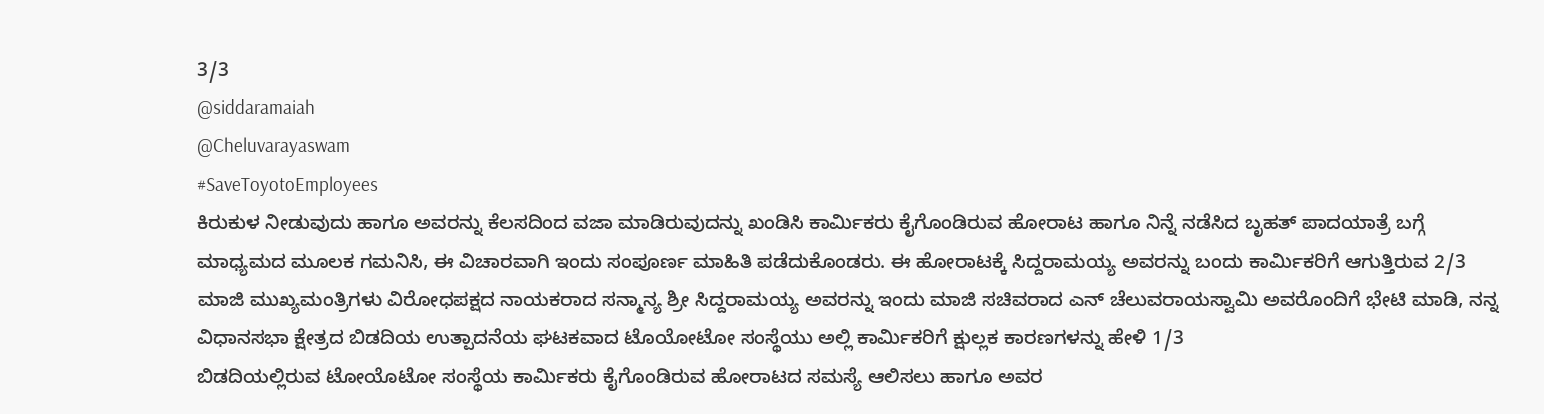3/3
@siddaramaiah
@Cheluvarayaswam
#SaveToyotoEmployees
ಕಿರುಕುಳ ನೀಡುವುದು ಹಾಗೂ ಅವರನ್ನು ಕೆಲಸದಿಂದ ವಜಾ ಮಾಡಿರುವುದನ್ನು ಖಂಡಿಸಿ ಕಾರ್ಮಿಕರು ಕೈಗೊಂಡಿರುವ ಹೋರಾಟ ಹಾಗೂ ನಿನ್ನೆ ನಡೆಸಿದ ಬೃಹತ್ ಪಾದಯಾತ್ರೆ ಬಗ್ಗೆ ಮಾಧ್ಯಮದ ಮೂಲಕ ಗಮನಿಸಿ, ಈ ವಿಚಾರವಾಗಿ ಇಂದು ಸಂಪೂರ್ಣ ಮಾಹಿತಿ ಪಡೆದುಕೊಂಡರು. ಈ ಹೋರಾಟಕ್ಕೆ ಸಿದ್ದರಾಮಯ್ಯ ಅವರನ್ನು ಬಂದು ಕಾರ್ಮಿಕರಿಗೆ ಆಗುತ್ತಿರುವ 2/3
ಮಾಜಿ ಮುಖ್ಯಮಂತ್ರಿಗಳು ವಿರೋಧಪಕ್ಷದ ನಾಯಕರಾದ ಸನ್ಮಾನ್ಯ ಶ್ರೀ ಸಿದ್ದರಾಮಯ್ಯ ಅವರನ್ನು ಇಂದು ಮಾಜಿ ಸಚಿವರಾದ ಎನ್ ಚೆಲುವರಾಯಸ್ವಾಮಿ ಅವರೊಂದಿಗೆ ಭೇಟಿ ಮಾಡಿ, ನನ್ನ ವಿಧಾನಸಭಾ ಕ್ಷೇತ್ರದ ಬಿಡದಿಯ ಉತ್ಪಾದನೆಯ ಘಟಕವಾದ ಟೊಯೋಟೋ ಸಂಸ್ಥೆಯು ಅಲ್ಲಿ ಕಾರ್ಮಿಕರಿಗೆ ಕ್ಷುಲ್ಲಕ ಕಾರಣಗಳನ್ನು ಹೇಳಿ 1/3
ಬಿಡದಿಯಲ್ಲಿರುವ ಟೋಯೊಟೋ ಸಂಸ್ಥೆಯ ಕಾರ್ಮಿಕರು ಕೈಗೊಂಡಿರುವ ಹೋರಾಟದ ಸಮಸ್ಯೆ ಆಲಿಸಲು ಹಾಗೂ ಅವರ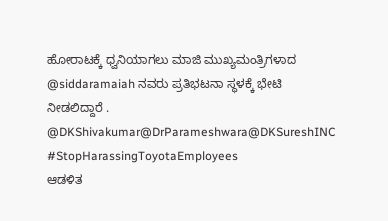ಹೋರಾಟಕ್ಕೆ ಧ್ವನಿಯಾಗಲು ಮಾಜಿ ಮುಖ್ಯಮಂತ್ರಿಗಳಾದ @siddaramaiah ನವರು ಪ್ರತಿಭಟನಾ ಸ್ಥಳಕ್ಕೆ ಭೇಟಿ ನೀಡಲಿದ್ದಾರೆ .
@DKShivakumar@DrParameshwara@DKSureshINC
#StopHarassingToyotaEmployees
ಆಡಳಿತ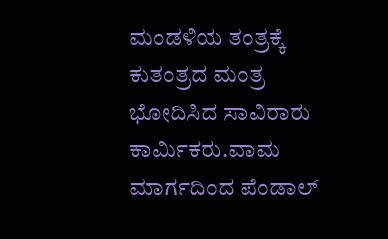ಮಂಡಳಿಯ ತಂತ್ರಕ್ಕೆ ಕುತಂತ್ರದ ಮಂತ್ರ ಭೋದಿಸಿದ ಸಾವಿರಾರು ಕಾರ್ಮಿಕರು.ವಾಮ ಮಾರ್ಗದಿಂದ ಪೆಂಡಾಲ್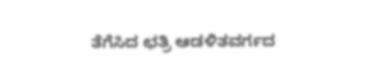ತೆಗೆಸಿದ ಛತ್ರಿ ಆಡಳಿತವರ್ಗದ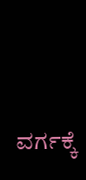ವರ್ಗಕ್ಕೆ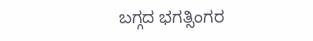ಬಗ್ಗದ ಭಗತ್ಸಿಂಗರ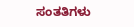ಸಂತತಿಗಳು